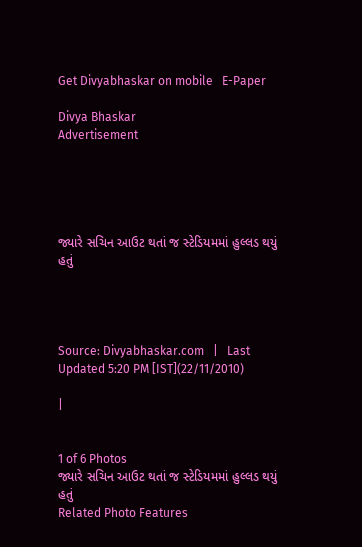Get Divyabhaskar on mobile   E-Paper

Divya Bhaskar
Advertisement





જ્યારે સચિન આઉટ થતાં જ સ્ટેડિયમમાં હુલ્લડ થયું હતું




Source: Divyabhaskar.com   |   Last Updated 5:20 PM [IST](22/11/2010)

|


1 of 6 Photos
જ્યારે સચિન આઉટ થતાં જ સ્ટેડિયમમાં હુલ્લડ થયું હતું
Related Photo Features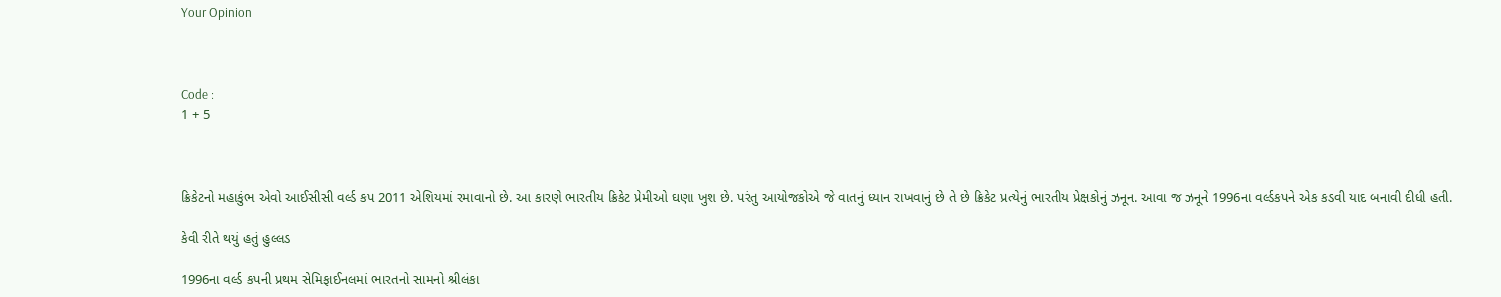Your Opinion



Code :
1 + 5



ક્રિકેટનો મહાકુંભ એવો આઈસીસી વર્લ્ડ કપ 2011 એશિયમાં રમાવાનો છે. આ કારણે ભારતીય ક્રિકેટ પ્રેમીઓ ઘણા ખુશ છે. પરંતુ આયોજકોએ જે વાતનું ધ્યાન રાખવાનું છે તે છે ક્રિકેટ પ્રત્યેનું ભારતીય પ્રેક્ષકોનું ઝનૂન. આવા જ ઝનૂને 1996ના વર્લ્ડકપને એક કડવી યાદ બનાવી દીધી હતી.

કેવી રીતે થયું હતું હુલ્લડ

1996ના વર્લ્ડ કપની પ્રથમ સેમિફાઈનલમાં ભારતનો સામનો શ્રીલંકા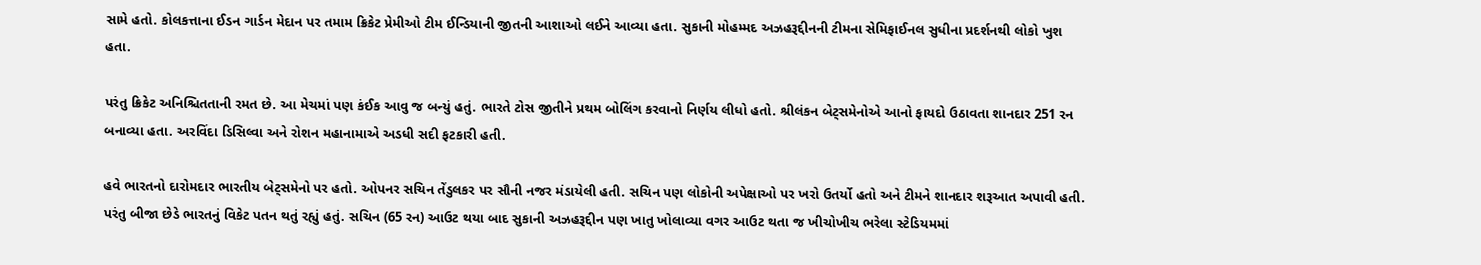સામે હતો. કોલકત્તાના ઈડન ગાર્ડન મેદાન પર તમામ ક્રિકેટ પ્રેમીઓ ટીમ ઈન્ડિયાની જીતની આશાઓ લઈને આવ્યા હતા. સુકાની મોહમ્મદ અઝહરૂદ્દીનની ટીમના સેમિફાઈનલ સુધીના પ્રદર્શનથી લોકો ખુશ હતા.

પરંતુ ક્રિકેટ અનિશ્ચિતતાની રમત છે. આ મેચમાં પણ કંઈક આવુ જ બન્યું હતું. ભારતે ટોસ જીતીને પ્રથમ બોલિંગ કરવાનો નિર્ણય લીધો હતો. શ્રીલંકન બેટ્સમેનોએ આનો ફાયદો ઉઠાવતા શાનદાર 251 રન બનાવ્યા હતા. અરવિંદા ડિસિલ્વા અને રોશન મહાનામાએ અડધી સદી ફટકારી હતી.

હવે ભારતનો દારોમદાર ભારતીય બેટ્સમેનો પર હતો. ઓપનર સચિન તેંડુલકર પર સૌની નજર મંડાયેલી હતી. સચિન પણ લોકોની અપેક્ષાઓ પર ખરો ઉતર્યો હતો અને ટીમને શાનદાર શરૂઆત અપાવી હતી. પરંતુ બીજા છેડે ભારતનું વિકેટ પતન થતું રહ્યું હતું. સચિન (65 રન) આઉટ થયા બાદ સુકાની અઝહરૂદ્દીન પણ ખાતુ ખોલાવ્યા વગર આઉટ થતા જ ખીચોખીચ ભરેલા સ્ટેડિયમમાં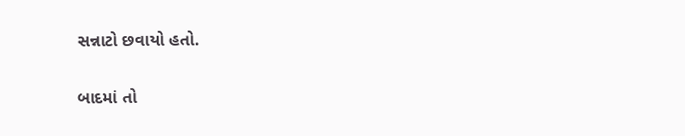સન્નાટો છવાયો હતો.

બાદમાં તો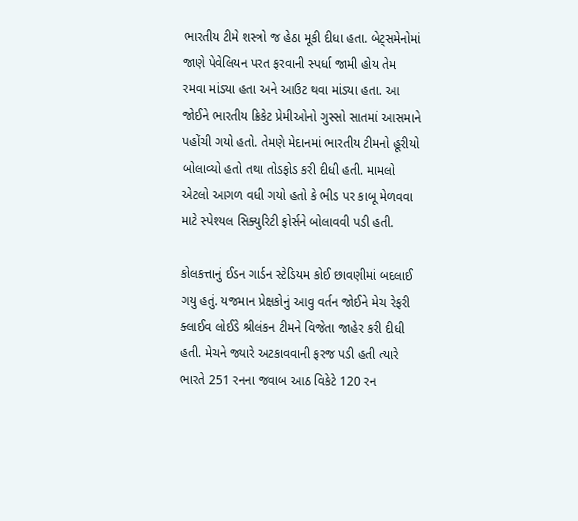ભારતીય ટીમે શસ્ત્રો જ હેઠા મૂકી દીધા હતા. બેટ્સમેનોમાં જાણે પેવેલિયન પરત ફરવાની સ્પર્ધા જામી હોય તેમ રમવા માંડ્યા હતા અને આઉટ થવા માંડ્યા હતા. આ જોઈને ભારતીય ક્રિકેટ પ્રેમીઓનો ગુસ્સો સાતમાં આસમાને પહોંચી ગયો હતો. તેમણે મેદાનમાં ભારતીય ટીમનો હૂરીયો બોલાવ્યો હતો તથા તોડફોડ કરી દીધી હતી. મામલો એટલો આગળ વધી ગયો હતો કે ભીડ પર કાબૂ મેળવવા માટે સ્પેશ્યલ સિક્યુરિટી ફોર્સને બોલાવવી પડી હતી.

કોલકત્તાનું ઈડન ગાર્ડન સ્ટેડિયમ કોઈ છાવણીમાં બદલાઈ ગયુ હતું. યજમાન પ્રેક્ષકોનું આવુ વર્તન જોઈને મેચ રેફરી ક્લાઈવ લોઈડે શ્રીલંકન ટીમને વિજેતા જાહેર કરી દીધી હતી. મેચને જ્યારે અટકાવવાની ફરજ પડી હતી ત્યારે ભારતે 251 રનના જવાબ આઠ વિકેટે 120 રન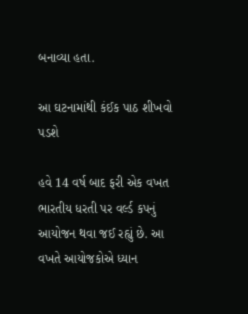બનાવ્યા હતા.

આ ઘટનામાંથી કંઈક પાઠ શીખવો પડશે

હવે 14 વર્ષ બાદ ફરી એક વખત ભારતીય ધરતી પર વર્લ્ડ કપનું આયોજન થવા જઈ રહ્યું છે. આ વખતે આયોજકોએ ધ્યાન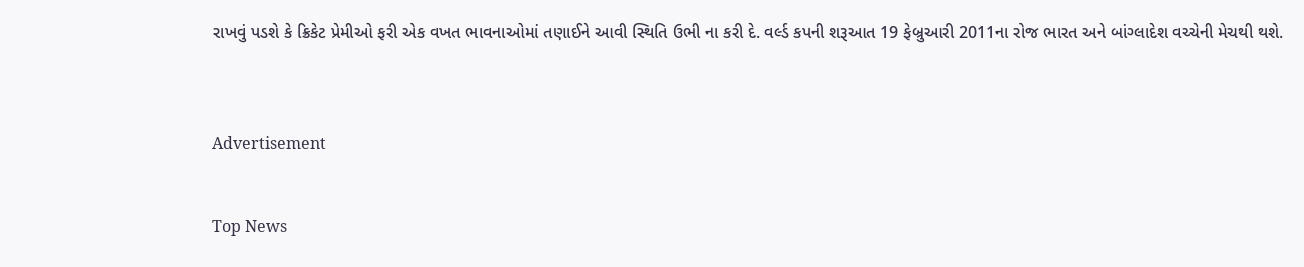રાખવું પડશે કે ક્રિકેટ પ્રેમીઓ ફરી એક વખત ભાવનાઓમાં તણાઈને આવી સ્થિતિ ઉભી ના કરી દે. વર્લ્ડ કપની શરૂઆત 19 ફેબ્રુઆરી 2011ના રોજ ભારત અને બાંગ્લાદેશ વચ્ચેની મેચથી થશે.



Advertisement


Top News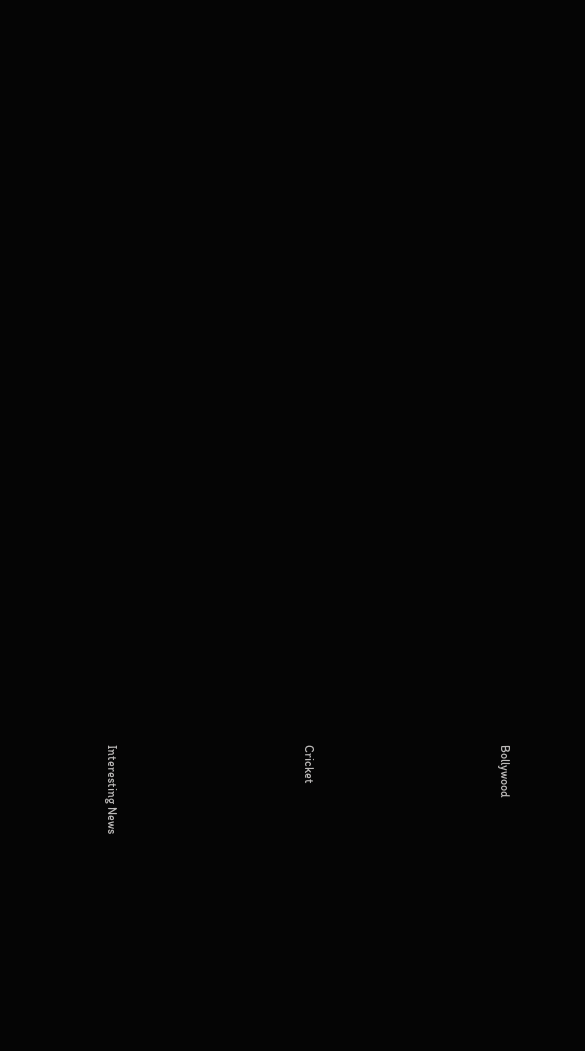Bollywood











Cricket











Interesting News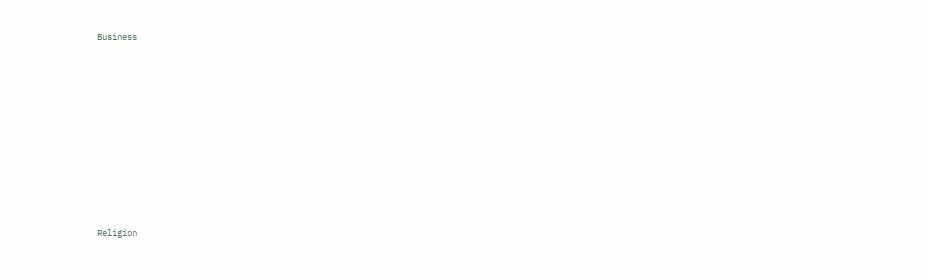Business











Religion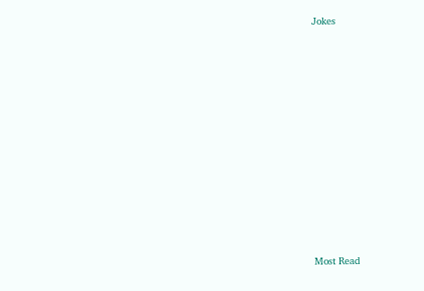Jokes











Most Read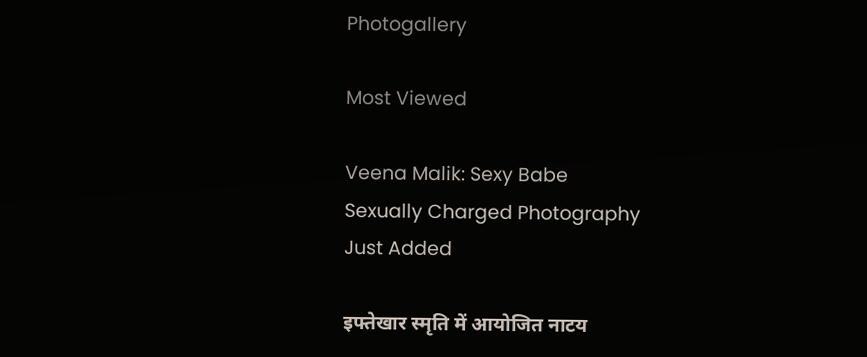Photogallery

Most Viewed

Veena Malik: Sexy Babe
Sexually Charged Photography
Just Added

इफ्तेखार स्मृति में आयोजित नाटय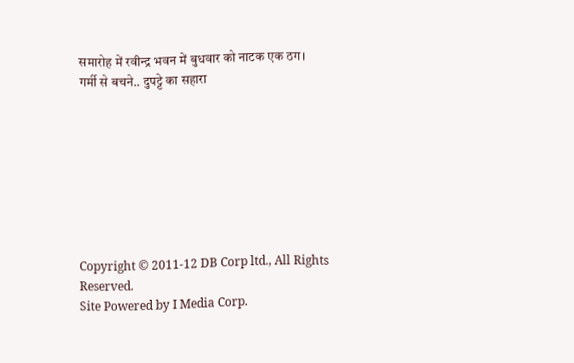समारोह में रवीन्द्र भवन में बुधवार को नाटक एक ठग।
गर्मी से बचने.. दुपट्टे का सहारा








Copyright © 2011-12 DB Corp ltd., All Rights Reserved.
Site Powered by I Media Corp.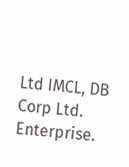Ltd IMCL, DB Corp Ltd. Enterprise.